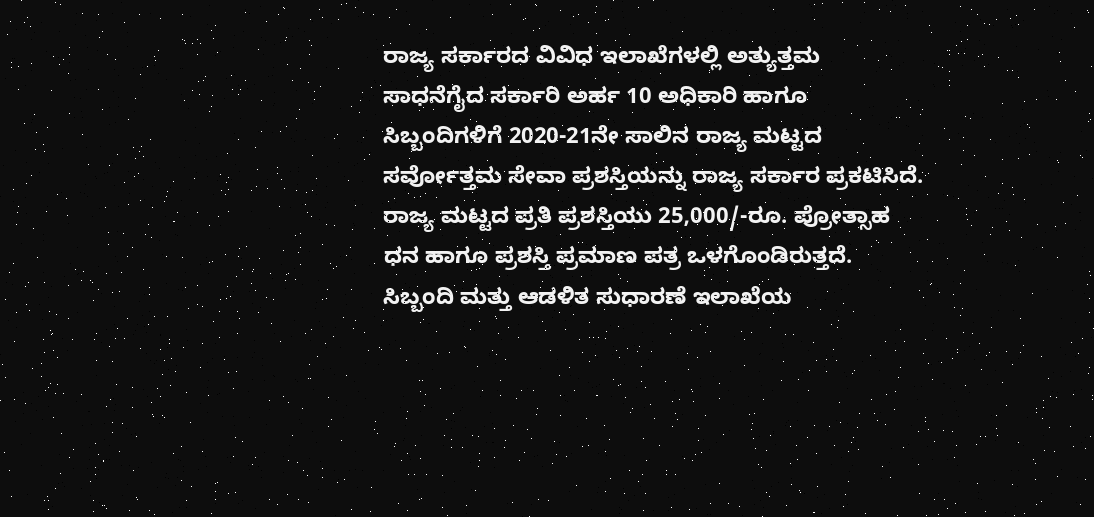ರಾಜ್ಯ ಸರ್ಕಾರದ ವಿವಿಧ ಇಲಾಖೆಗಳಲ್ಲಿ ಅತ್ಯುತ್ತಮ ಸಾಧನೆಗೈದ ಸರ್ಕಾರಿ ಅರ್ಹ 10 ಅಧಿಕಾರಿ ಹಾಗೂ ಸಿಬ್ಬಂದಿಗಳಿಗೆ 2020-21ನೇ ಸಾಲಿನ ರಾಜ್ಯ ಮಟ್ಟದ ಸರ್ವೋತ್ತಮ ಸೇವಾ ಪ್ರಶಸ್ತಿಯನ್ನು ರಾಜ್ಯ ಸರ್ಕಾರ ಪ್ರಕಟಿಸಿದೆ.
ರಾಜ್ಯ ಮಟ್ಟದ ಪ್ರತಿ ಪ್ರಶಸ್ತಿಯು 25,000/-ರೂ. ಪ್ರೋತ್ಸಾಹ ಧನ ಹಾಗೂ ಪ್ರಶಸ್ತಿ ಪ್ರಮಾಣ ಪತ್ರ ಒಳಗೊಂಡಿರುತ್ತದೆ. ಸಿಬ್ಬಂದಿ ಮತ್ತು ಆಡಳಿತ ಸುಧಾರಣೆ ಇಲಾಖೆಯ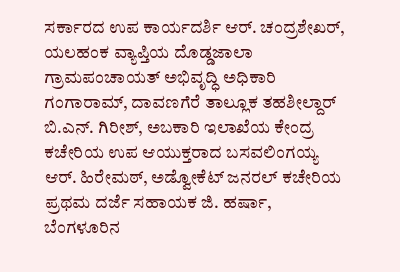ಸರ್ಕಾರದ ಉಪ ಕಾರ್ಯದರ್ಶಿ ಆರ್. ಚಂದ್ರಶೇಖರ್, ಯಲಹಂಕ ವ್ಯಾಪ್ತಿಯ ದೊಡ್ಡಜಾಲಾ ಗ್ರಾಮಪಂಚಾಯತ್ ಅಭಿವೃದ್ಧಿ ಅಧಿಕಾರಿ ಗಂಗಾರಾಮ್, ದಾವಣಗೆರೆ ತಾಲ್ಲೂಕ ತಹಶೀಲ್ದಾರ್ ಬಿ.ಎನ್. ಗಿರೀಶ್, ಅಬಕಾರಿ ಇಲಾಖೆಯ ಕೇಂದ್ರ ಕಚೇರಿಯ ಉಪ ಆಯುಕ್ತರಾದ ಬಸವಲಿಂಗಯ್ಯ ಆರ್. ಹಿರೇಮಠ್, ಅಡ್ವೋಕೆಟ್ ಜನರಲ್ ಕಚೇರಿಯ ಪ್ರಥಮ ದರ್ಜೆ ಸಹಾಯಕ ಜಿ. ಹರ್ಷಾ, ಬೆಂಗಳೂರಿನ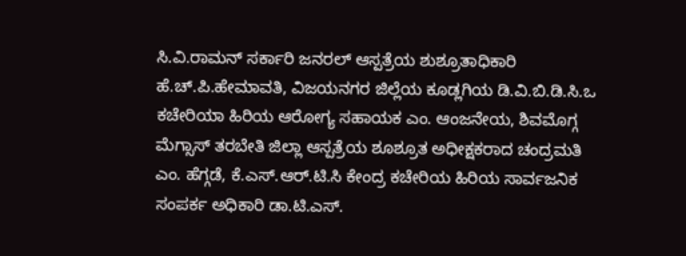ಸಿ.ವಿ.ರಾಮನ್ ಸರ್ಕಾರಿ ಜನರಲ್ ಆಸ್ಪತ್ರೆಯ ಶುಶ್ರೂತಾಧಿಕಾರಿ ಹೆ.ಚ್.ಪಿ.ಹೇಮಾವತಿ, ವಿಜಯನಗರ ಜಿಲ್ಲೆಯ ಕೂಡ್ಲಗಿಯ ಡಿ.ವಿ.ಬಿ.ಡಿ.ಸಿ.ಒ ಕಚೇರಿಯಾ ಹಿರಿಯ ಆರೋಗ್ಯ ಸಹಾಯಕ ಎಂ. ಆಂಜನೇಯ, ಶಿವಮೊಗ್ಗ ಮೆಗ್ಸಾಸ್ ತರಬೇತಿ ಜಿಲ್ಲಾ ಆಸ್ಪತ್ರೆಯ ಶೂಶ್ರೂತ ಅಧೀಕ್ಷಕರಾದ ಚಂದ್ರಮತಿ ಎಂ. ಹೆಗ್ಗಡೆ, ಕೆ.ಎಸ್.ಆರ್.ಟಿ.ಸಿ ಕೇಂದ್ರ ಕಚೇರಿಯ ಹಿರಿಯ ಸಾರ್ವಜನಿಕ ಸಂಪರ್ಕ ಅಧಿಕಾರಿ ಡಾ.ಟಿ.ಎಸ್.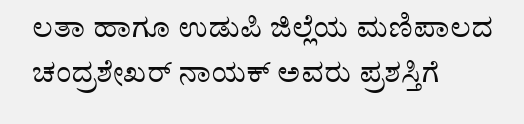ಲತಾ ಹಾಗೂ ಉಡುಪಿ ಜಿಲ್ಲೆಯ ಮಣಿಪಾಲದ ಚಂದ್ರಶೇಖರ್ ನಾಯಕ್ ಅವರು ಪ್ರಶಸ್ತಿಗೆ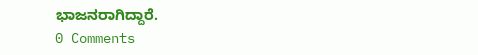ಭಾಜನರಾಗಿದ್ದಾರೆ.
0 Comments